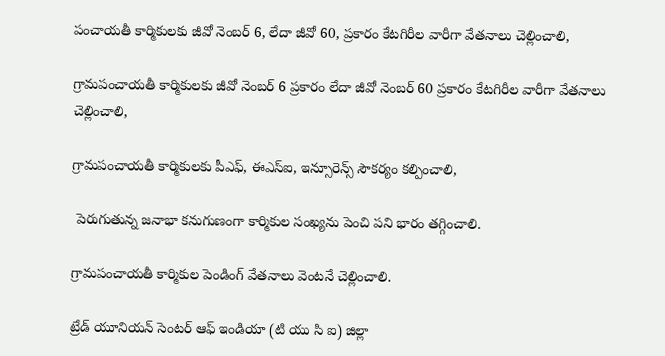పంచాయతీ కార్మికులకు జీవో నెంబర్ 6, లేదా జీవో 60, ప్రకారం కేటగిరీల వారీగా వేతనాలు చెల్లించాలి,

గ్రామపంచాయతీ కార్మికులకు జీవో నెంబర్ 6 ప్రకారం లేదా జీవో నెంబర్ 60 ప్రకారం కేటగిరీల వారీగా వేతనాలు చెల్లించాలి,

గ్రామపంచాయతీ కార్మికులకు పీఎఫ్, ఈఎస్ఐ, ఇన్సూరెన్స్ సౌకర్యం కల్పించాలి,

 పెరుగుతున్న జనాభా కనుగుణంగా కార్మికుల సంఖ్యను పెంచి పని భారం తగ్గించాలి.

గ్రామపంచాయతీ కార్మికుల పెండింగ్ వేతనాలు వెంటనే చెల్లించాలి.

ట్రేడ్ యూనియన్ సెంటర్ ఆఫ్ ఇండియా (టి యు సి ఐ) జిల్లా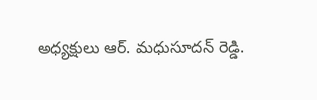అధ్యక్షులు ఆర్. మధుసూదన్ రెడ్డి.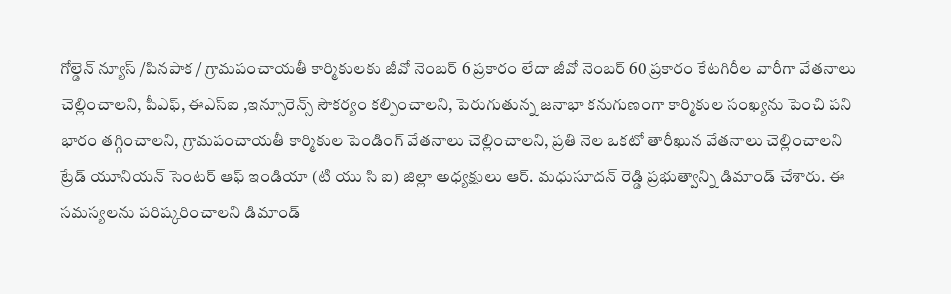గోల్డెన్ న్యూస్ /పినపాక / గ్రామపంచాయతీ కార్మికులకు జీవో నెంబర్ 6 ప్రకారం లేదా జీవో నెంబర్ 60 ప్రకారం కేటగిరీల వారీగా వేతనాలు చెల్లించాలని, పీఎఫ్, ఈఎస్ఐ ,ఇన్సూరెన్స్ సౌకర్యం కల్పించాలని, పెరుగుతున్న జనాభా కనుగుణంగా కార్మికుల సంఖ్యను పెంచి పని భారం తగ్గించాలని, గ్రామపంచాయతీ కార్మికుల పెండింగ్ వేతనాలు చెల్లించాలని, ప్రతి నెల ఒకటో తారీఖున వేతనాలు చెల్లించాలని ట్రేడ్ యూనియన్ సెంటర్ ఆఫ్ ఇండియా (టి యు సి ఐ) జిల్లా అధ్యక్షులు ఆర్. మధుసూదన్ రెడ్డి ప్రభుత్వాన్ని డిమాండ్ చేశారు. ఈ సమస్యలను పరిష్కరించాలని డిమాండ్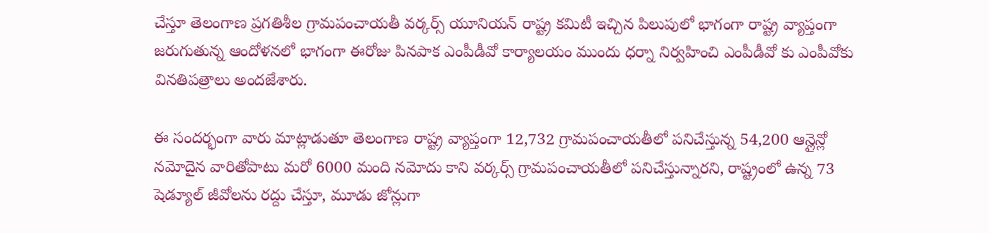చేస్తూ తెలంగాణ ప్రగతిశీల గ్రామపంచాయతీ వర్కర్స్ యూనియన్ రాష్ట్ర కమిటీ ఇచ్చిన పిలుపులో భాగంగా రాష్ట్ర వ్యాప్తంగా జరుగుతున్న ఆందోళనలో భాగంగా ఈరోజు పినపాక ఎంపీడీవో కార్యాలయం ముందు ధర్నా నిర్వహించి ఎంపీడీవో కు ఎంపీవోకు వినతిపత్రాలు అందజేశారు.

ఈ సందర్భంగా వారు మాట్లాడుతూ తెలంగాణ రాష్ట్ర వ్యాప్తంగా 12,732 గ్రామపంచాయతీలో పనిచేస్తున్న 54,200 ఆన్లైన్లో నమోదైన వారితోపాటు మరో 6000 మంది నమోదు కాని వర్కర్స్ గ్రామపంచాయతీలో పనిచేస్తున్నారని, రాష్ట్రంలో ఉన్న 73 షెడ్యూల్ జీవోలను రద్దు చేస్తూ, మూడు జోన్లుగా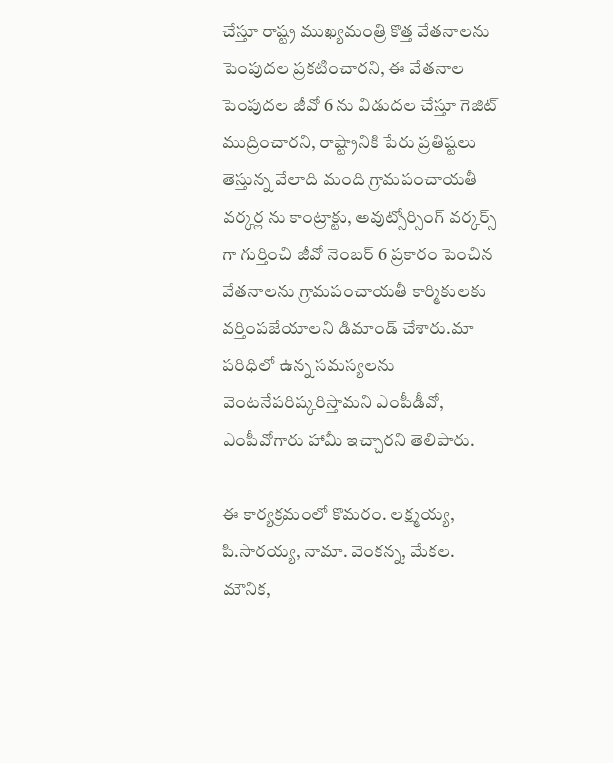చేస్తూ రాష్ట్ర ముఖ్యమంత్రి కొత్త వేతనాలను పెంపుదల ప్రకటించారని, ఈ వేతనాల పెంపుదల జీవో 6 ను విడుదల చేస్తూ గెజిట్ ముద్రించారని, రాష్ట్రానికి పేరు ప్రతిష్టలు తెస్తున్న వేలాది మంది గ్రామపంచాయతీ వర్కర్ల ను కాంట్రాక్టు, అవుట్సోర్సింగ్ వర్కర్స్ గా గుర్తించి జీవో నెంబర్ 6 ప్రకారం పెంచిన వేతనాలను గ్రామపంచాయతీ కార్మికులకు వర్తింపజేయాలని డిమాండ్ చేశారు.మా పరిధిలో ఉన్న సమస్యలను వెంటనేపరిష్కరిస్తామని ఎంపీడీవో, ఎంపీవోగారు హామీ ఇచ్చారని తెలిపారు.

ఈ కార్యక్రమంలో కొమరం. లక్ష్మయ్య, పి.సారయ్య, నామా. వెంకన్న, మేకల. మౌనిక,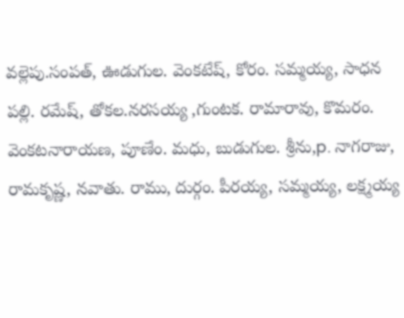వల్లెపు.సంపత్, ఊడుగుల. వెంకటేష్, కోరం. సమ్మయ్య, సాధన పల్లి. రమేష్, తోకల.నరసయ్య ,గుంటక. రామారావు, కొమరం. వెంకటనారాయణ, పూణేం. మధు, బుడుగుల. శ్రీను,p. నాగరాజు, రామకృష్ణ, నవాతు. రాము, దుర్గం. పీరయ్య, సమ్మయ్య, లక్ష్మయ్య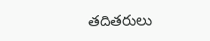తదితరులు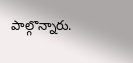పాల్గొన్నారు.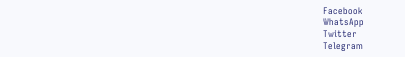Facebook
WhatsApp
Twitter
Telegram